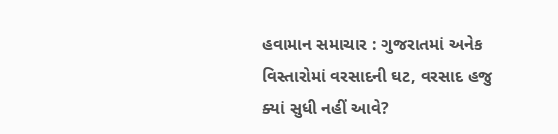હવામાન સમાચાર : ગુજરાતમાં અનેક વિસ્તારોમાં વરસાદની ઘટ, વરસાદ હજુ ક્યાં સુધી નહીં આવે?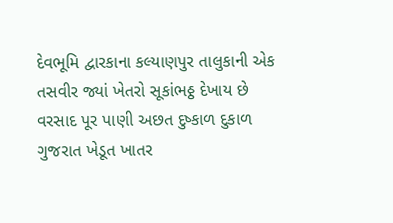દેવભૂમિ દ્વારકાના કલ્યાણપુર તાલુકાની એક તસવીર જ્યાં ખેતરો સૂકાંભઠ્ઠ દેખાય છે
વરસાદ પૂર પાણી અછત દુષ્કાળ દુકાળ ગુજરાત ખેડૂત ખાતર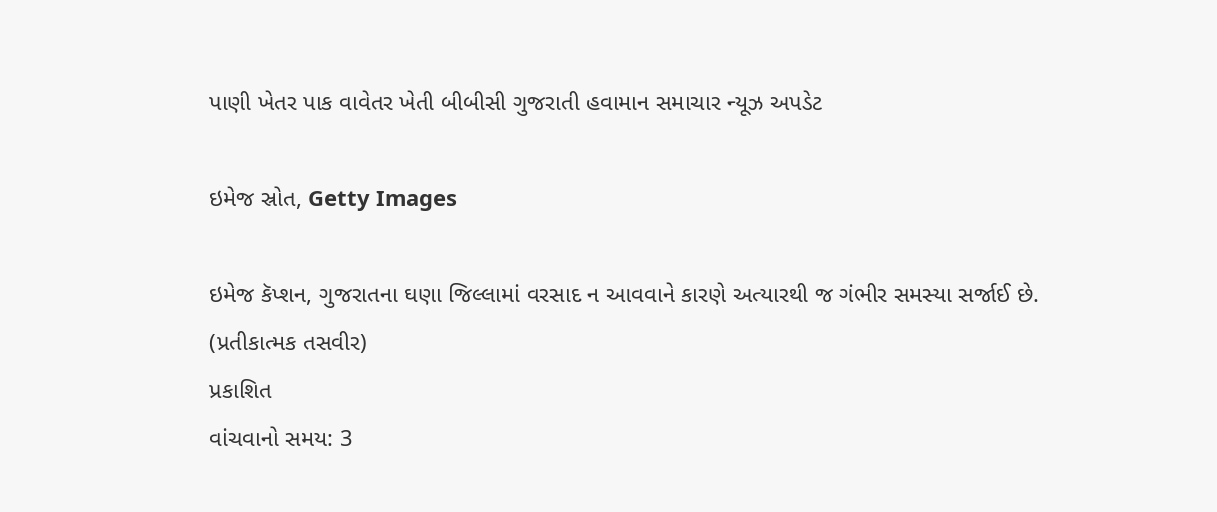પાણી ખેતર પાક વાવેતર ખેતી બીબીસી ગુજરાતી હવામાન સમાચાર ન્યૂઝ અપડેટ

ઇમેજ સ્રોત, Getty Images

ઇમેજ કૅપ્શન, ગુજરાતના ઘણા જિલ્લામાં વરસાદ ન આવવાને કારણે અત્યારથી જ ગંભીર સમસ્યા સર્જાઈ છે. (પ્રતીકાત્મક તસવીર)
પ્રકાશિત
વાંચવાનો સમય: 3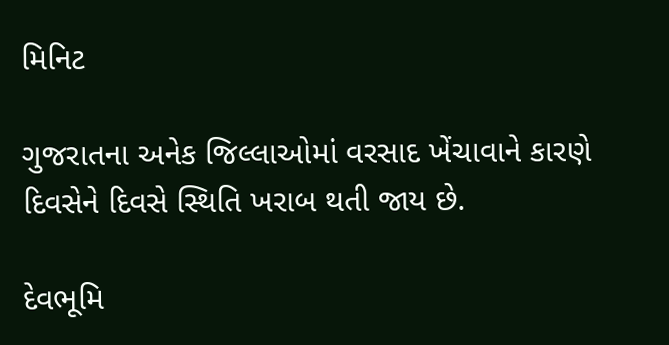મિનિટ

ગુજરાતના અનેક જિલ્લાઓમાં વરસાદ ખેંચાવાને કારણે દિવસેને દિવસે સ્થિતિ ખરાબ થતી જાય છે.

દેવભૂમિ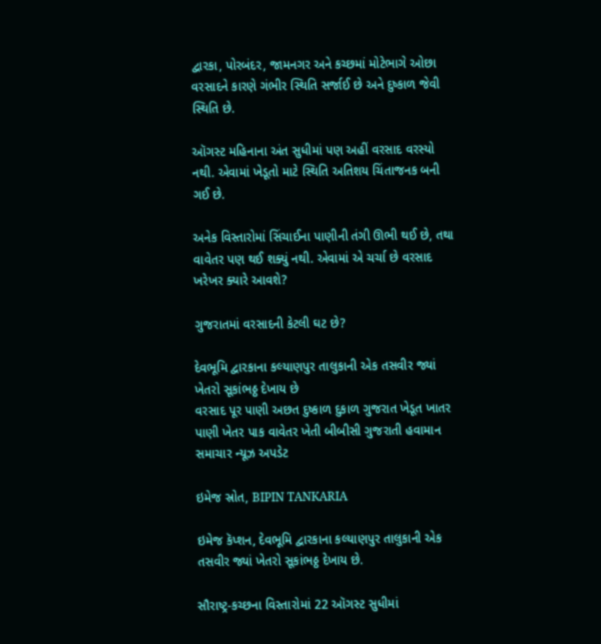દ્વારકા, પોરબંદર, જામનગર અને કચ્છમાં મોટેભાગે ઓછા વરસાદને કારણે ગંભીર સ્થિતિ સર્જાઈ છે અને દુષ્કાળ જેવી સ્થિતિ છે.

ઑગસ્ટ મહિનાના અંત સુધીમાં પણ અહીં વરસાદ વરસ્યો નથી. એવામાં ખેડૂતો માટે સ્થિતિ અતિશય ચિંતાજનક બની ગઈ છે.

અનેક વિસ્તારોમાં સિંચાઈના પાણીની તંગી ઊભી થઈ છે, તથા વાવેતર પણ થઈ શક્યું નથી. એવામાં એ ચર્ચા છે વરસાદ ખરેખર ક્યારે આવશે?

ગુજરાતમાં વરસાદની કેટલી ઘટ છે?

દેવભૂમિ દ્વારકાના કલ્યાણપુર તાલુકાની એક તસવીર જ્યાં ખેતરો સૂકાંભઠ્ઠ દેખાય છે
વરસાદ પૂર પાણી અછત દુષ્કાળ દુકાળ ગુજરાત ખેડૂત ખાતર પાણી ખેતર પાક વાવેતર ખેતી બીબીસી ગુજરાતી હવામાન સમાચાર ન્યૂઝ અપડેટ

ઇમેજ સ્રોત, BIPIN TANKARIA

ઇમેજ કૅપ્શન, દેવભૂમિ દ્વારકાના કલ્યાણપુર તાલુકાની એક તસવીર જ્યાં ખેતરો સૂકાંભઠ્ઠ દેખાય છે.

સૌરાષ્ટ્ર-કચ્છના વિસ્તારોમાં 22 ઑગસ્ટ સુધીમાં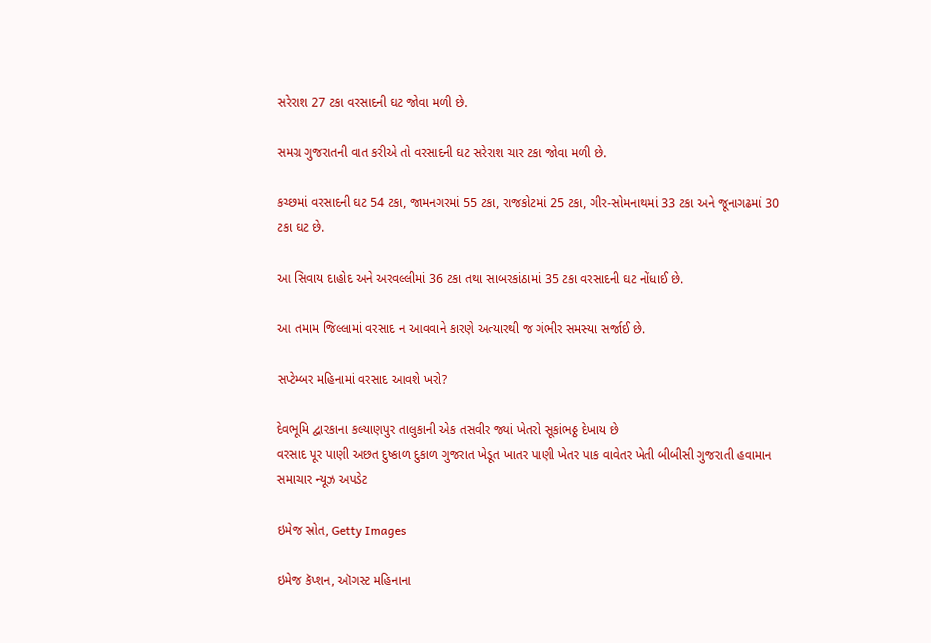સરેરાશ 27 ટકા વરસાદની ઘટ જોવા મળી છે.

સમગ્ર ગુજરાતની વાત કરીએ તો વરસાદની ઘટ સરેરાશ ચાર ટકા જોવા મળી છે.

કચ્છમાં વરસાદની ઘટ 54 ટકા, જામનગરમાં 55 ટકા, રાજકોટમાં 25 ટકા, ગીર-સોમનાથમાં 33 ટકા અને જૂનાગઢમાં 30 ટકા ઘટ છે.

આ સિવાય દાહોદ અને અરવલ્લીમાં 36 ટકા તથા સાબરકાંઠામાં 35 ટકા વરસાદની ઘટ નોંધાઈ છે.

આ તમામ જિલ્લામાં વરસાદ ન આવવાને કારણે અત્યારથી જ ગંભીર સમસ્યા સર્જાઈ છે.

સપ્ટેમ્બર મહિનામાં વરસાદ આવશે ખરો?

દેવભૂમિ દ્વારકાના કલ્યાણપુર તાલુકાની એક તસવીર જ્યાં ખેતરો સૂકાંભઠ્ઠ દેખાય છે
વરસાદ પૂર પાણી અછત દુષ્કાળ દુકાળ ગુજરાત ખેડૂત ખાતર પાણી ખેતર પાક વાવેતર ખેતી બીબીસી ગુજરાતી હવામાન સમાચાર ન્યૂઝ અપડેટ

ઇમેજ સ્રોત, Getty Images

ઇમેજ કૅપ્શન, ઑગસ્ટ મહિનાના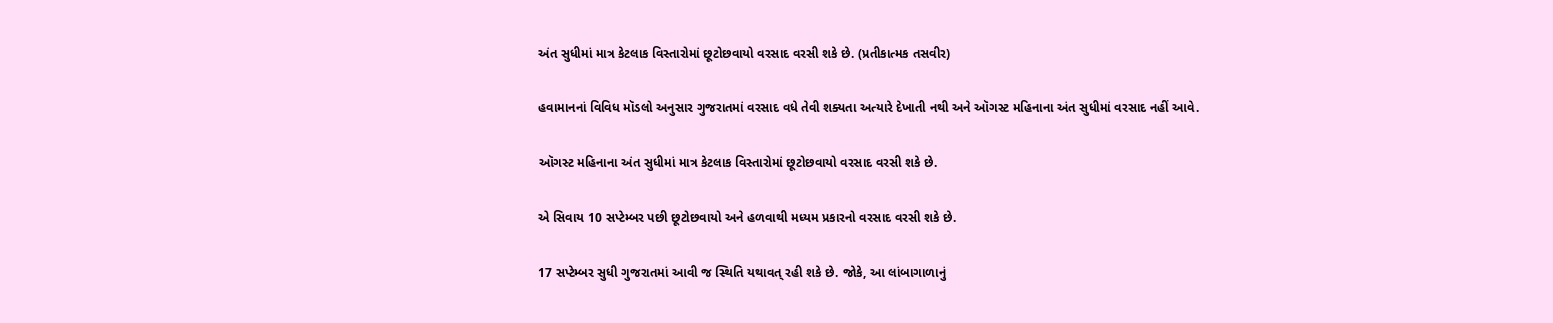અંત સુધીમાં માત્ર કેટલાક વિસ્તારોમાં છૂટોછવાયો વરસાદ વરસી શકે છે. (પ્રતીકાત્મક તસવીર)

હવામાનનાં વિવિધ મૉડલો અનુસાર ગુજરાતમાં વરસાદ વધે તેવી શક્યતા અત્યારે દેખાતી નથી અને ઑગસ્ટ મહિનાના અંત સુધીમાં વરસાદ નહીં આવે.

ઑગસ્ટ મહિનાના અંત સુધીમાં માત્ર કેટલાક વિસ્તારોમાં છૂટોછવાયો વરસાદ વરસી શકે છે.

એ સિવાય 10 સપ્ટેમ્બર પછી છૂટોછવાયો અને હળવાથી મધ્યમ પ્રકારનો વરસાદ વરસી શકે છે.

17 સપ્ટેમ્બર સુધી ગુજરાતમાં આવી જ સ્થિતિ યથાવત્ રહી શકે છે. જોકે, આ લાંબાગાળાનું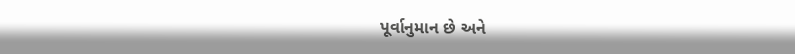પૂર્વાનુમાન છે અને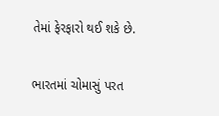તેમાં ફેરફારો થઈ શકે છે.

ભારતમાં ચોમાસું પરત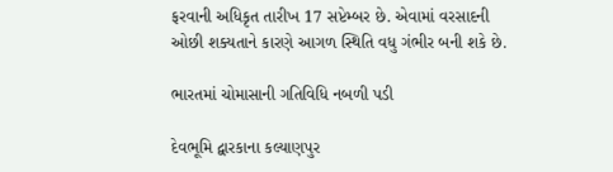ફરવાની અધિકૃત તારીખ 17 સપ્ટેમ્બર છે. એવામાં વરસાદની ઓછી શક્યતાને કારણે આગળ સ્થિતિ વધુ ગંભીર બની શકે છે.

ભારતમાં ચોમાસાની ગતિવિધિ નબળી પડી

દેવભૂમિ દ્વારકાના કલ્યાણપુર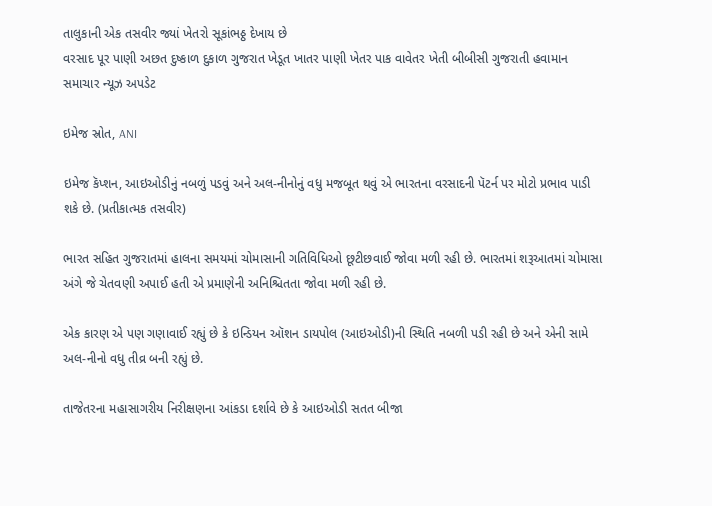તાલુકાની એક તસવીર જ્યાં ખેતરો સૂકાંભઠ્ઠ દેખાય છે
વરસાદ પૂર પાણી અછત દુષ્કાળ દુકાળ ગુજરાત ખેડૂત ખાતર પાણી ખેતર પાક વાવેતર ખેતી બીબીસી ગુજરાતી હવામાન સમાચાર ન્યૂઝ અપડેટ

ઇમેજ સ્રોત, ANI

ઇમેજ કૅપ્શન, આઇઓડીનું નબળું પડવું અને અલ-નીનોનું વધુ મજબૂત થવું એ ભારતના વરસાદની પૅટર્ન પર મોટો પ્રભાવ પાડી શકે છે. (પ્રતીકાત્મક તસવીર)

ભારત સહિત ગુજરાતમાં હાલના સમયમાં ચોમાસાની ગતિવિધિઓ છૂટીછવાઈ જોવા મળી રહી છે. ભારતમાં શરૂઆતમાં ચોમાસા અંગે જે ચેતવણી અપાઈ હતી એ પ્રમાણેની અનિશ્ચિતતા જોવા મળી રહી છે.

એક કારણ એ પણ ગણાવાઈ રહ્યું છે કે ઇન્ડિયન ઑશન ડાયપોલ (આઇઓડી)ની સ્થિતિ નબળી પડી રહી છે અને એની સામે અલ-નીનો વધુ તીવ્ર બની રહ્યું છે.

તાજેતરના મહાસાગરીય નિરીક્ષણના આંકડા દર્શાવે છે કે આઇઓડી સતત બીજા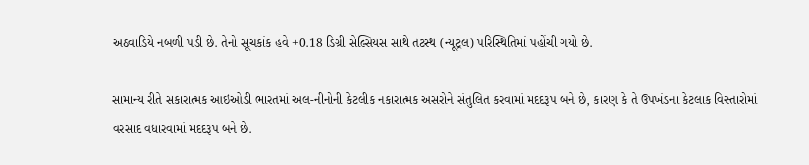અઠવાડિયે નબળી પડી છે. તેનો સૂચકાંક હવે +0.18 ડિગ્રી સેલ્સિયસ સાથે તટસ્થ (ન્યૂટ્રલ) પરિસ્થિતિમાં પહોંચી ગયો છે.

સામાન્ય રીતે સકારાત્મક આઇઓડી ભારતમાં અલ-નીનોની કેટલીક નકારાત્મક અસરોને સંતુલિત કરવામાં મદદરૂપ બને છે, કારણ કે તે ઉપખંડના કેટલાક વિસ્તારોમાં વરસાદ વધારવામાં મદદરૂપ બને છે.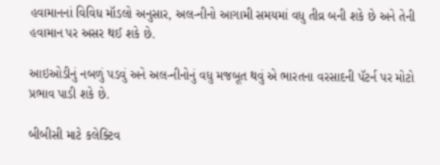હવામાનનાં વિવિધ મૉડલો અનુસાર, અલ-નીનો આગામી સમયમાં વધુ તીવ્ર બની શકે છે અને તેની હવામાન પર અસર થઈ શકે છે.

આઇઓડીનું નબળું પડવું અને અલ-નીનોનું વધુ મજબૂત થવું એ ભારતના વરસાદની પૅટર્ન પર મોટો પ્રભાવ પાડી શકે છે.

બીબીસી માટે કલેક્ટિવ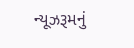ન્યૂઝરૂમનું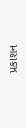પ્રકાશન